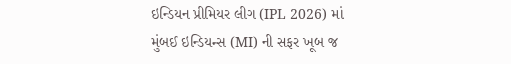ઇન્ડિયન પ્રીમિયર લીગ (IPL 2026) માં મુંબઈ ઇન્ડિયન્સ (MI) ની સફર ખૂબ જ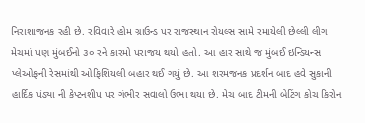નિરાશાજનક રહી છે. રવિવારે હોમ ગ્રાઉન્ડ પર રાજસ્થાન રોયલ્સ સામે રમાયેલી છેલ્લી લીગ મેચમાં પણ મુંબઈનો ૩૦ રને કારમો પરાજય થયો હતો. આ હાર સાથે જ મુંબઈ ઇન્ડિયન્સ પ્લેઓફની રેસમાંથી ઓફિશિયલી બહાર થઈ ગયું છે. આ શરમજનક પ્રદર્શન બાદ હવે સુકાની હાર્દિક પંડ્યા ની કેપ્ટનશીપ પર ગંભીર સવાલો ઉભા થયા છે. મેચ બાદ ટીમની બેટિંગ કોચ કિરોન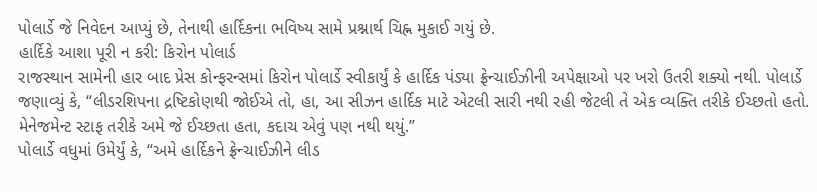પોલાર્ડે જે નિવેદન આપ્યું છે, તેનાથી હાર્દિકના ભવિષ્ય સામે પ્રશ્નાર્થ ચિહ્ન મુકાઈ ગયું છે.
હાર્દિકે આશા પૂરી ન કરી: કિરોન પોલાર્ડ
રાજસ્થાન સામેની હાર બાદ પ્રેસ કોન્ફરન્સમાં કિરોન પોલાર્ડે સ્વીકાર્યું કે હાર્દિક પંડ્યા ફ્રેન્ચાઈઝીની અપેક્ષાઓ પર ખરો ઉતરી શક્યો નથી. પોલાર્ડે જણાવ્યું કે, “લીડરશિપના દ્રષ્ટિકોણથી જોઈએ તો, હા, આ સીઝન હાર્દિક માટે એટલી સારી નથી રહી જેટલી તે એક વ્યક્તિ તરીકે ઈચ્છતો હતો. મેનેજમેન્ટ સ્ટાફ તરીકે અમે જે ઈચ્છતા હતા, કદાચ એવું પણ નથી થયું.”
પોલાર્ડે વધુમાં ઉમેર્યું કે, “અમે હાર્દિકને ફ્રેન્ચાઈઝીને લીડ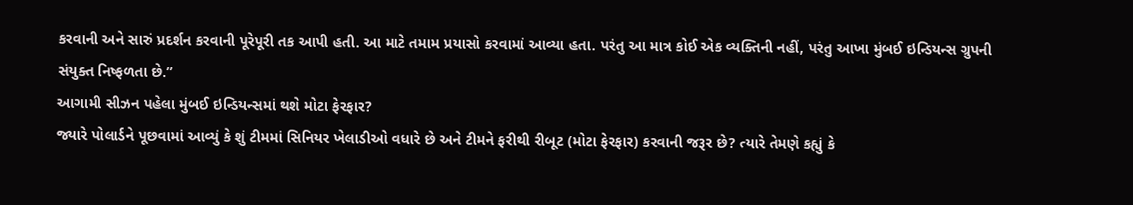કરવાની અને સારું પ્રદર્શન કરવાની પૂરેપૂરી તક આપી હતી. આ માટે તમામ પ્રયાસો કરવામાં આવ્યા હતા. પરંતુ આ માત્ર કોઈ એક વ્યક્તિની નહીં, પરંતુ આખા મુંબઈ ઇન્ડિયન્સ ગ્રુપની સંયુક્ત નિષ્ફળતા છે.”
આગામી સીઝન પહેલા મુંબઈ ઇન્ડિયન્સમાં થશે મોટા ફેરફાર?
જ્યારે પોલાર્ડને પૂછવામાં આવ્યું કે શું ટીમમાં સિનિયર ખેલાડીઓ વધારે છે અને ટીમને ફરીથી રીબૂટ (મોટા ફેરફાર) કરવાની જરૂર છે? ત્યારે તેમણે કહ્યું કે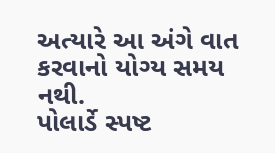અત્યારે આ અંગે વાત કરવાનો યોગ્ય સમય નથી.
પોલાર્ડે સ્પષ્ટ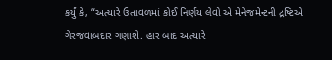કર્યું કે, “અત્યારે ઉતાવળમાં કોઈ નિર્ણય લેવો એ મેનેજમેન્ટની દ્રષ્ટિએ ગેરજવાબદાર ગણાશે. હાર બાદ અત્યારે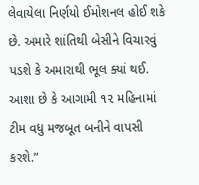લેવાયેલા નિર્ણયો ઈમોશનલ હોઈ શકે છે. અમારે શાંતિથી બેસીને વિચારવું પડશે કે અમારાથી ભૂલ ક્યાં થઈ. આશા છે કે આગામી ૧૨ મહિનામાં ટીમ વધુ મજબૂત બનીને વાપસી કરશે.”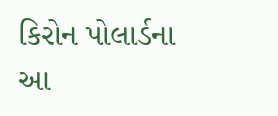કિરોન પોલાર્ડના આ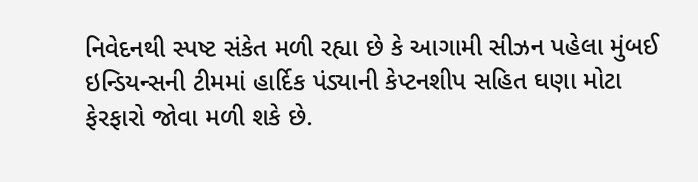નિવેદનથી સ્પષ્ટ સંકેત મળી રહ્યા છે કે આગામી સીઝન પહેલા મુંબઈ ઇન્ડિયન્સની ટીમમાં હાર્દિક પંડ્યાની કેપ્ટનશીપ સહિત ઘણા મોટા ફેરફારો જોવા મળી શકે છે.